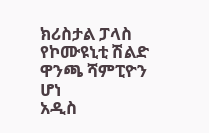ክሪስታል ፓላስ የኮሙዩኒቲ ሽልድ ዋንጫ ሻምፒዮን ሆነ
አዲስ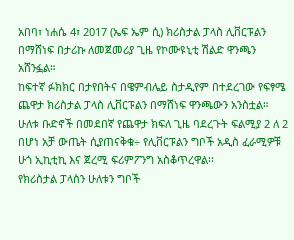አበባ፣ ነሐሴ 4፣ 2017 (ኤፍ ኤም ሲ) ክሪስታል ፓላስ ሊቨርፑልን በማሸነፍ በታሪኩ ለመጀመሪያ ጊዜ የኮሙዩኒቲ ሽልድ ዋንጫን አሸንፏል።
ከፍተኛ ፉክክር በታየበትና በዌምብሌይ ስታዲየም በተደረገው የፍፃሜ ጨዋታ ክሪስታል ፓላስ ሊቨርፑልን በማሸነፍ ዋንጫውን አንስቷል።
ሁለቱ ቡድኖች በመደበኛ የጨዋታ ክፍለ ጊዜ ባደረጉት ፍልሚያ 2 ለ 2 በሆነ አቻ ውጤት ሲያጠናቅቁ÷ የሊቨርፑልን ግቦች አዲስ ፈራሚዎቹ ሁጎ ኢኪቲኪ እና ጀረሚ ፍሪምፖንግ አስቆጥረዋል፡፡
የክሪስታል ፓላስን ሁለቱን ግቦች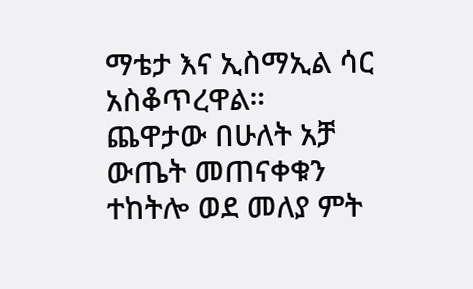ማቴታ እና ኢስማኢል ሳር አስቆጥረዋል።
ጨዋታው በሁለት አቻ ውጤት መጠናቀቁን ተከትሎ ወደ መለያ ምት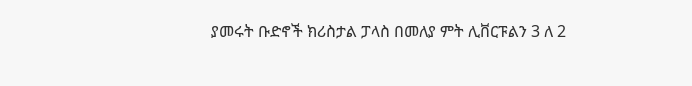ያመሩት ቡድኖች ክሪስታል ፓላስ በመለያ ምት ሊቨርፑልን 3 ለ 2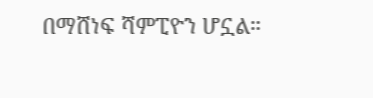በማሸነፍ ሻምፒዮን ሆኗል።